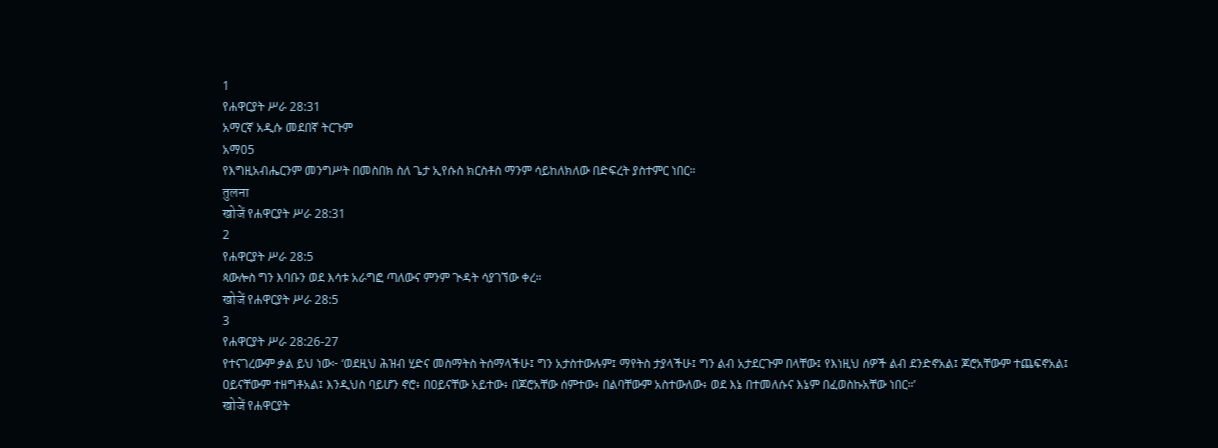1
የሐዋርያት ሥራ 28:31
አማርኛ አዲሱ መደበኛ ትርጉም
አማ05
የእግዚአብሔርንም መንግሥት በመስበክ ስለ ጌታ ኢየሱስ ክርስቶስ ማንም ሳይከለክለው በድፍረት ያስተምር ነበር።
तुलना
खोजें የሐዋርያት ሥራ 28:31
2
የሐዋርያት ሥራ 28:5
ጳውሎስ ግን እባቡን ወደ እሳቱ አራግፎ ጣለውና ምንም ጒዳት ሳያገኘው ቀረ።
खोजें የሐዋርያት ሥራ 28:5
3
የሐዋርያት ሥራ 28:26-27
የተናገረውም ቃል ይህ ነው፦ ‘ወደዚህ ሕዝብ ሂድና መስማትስ ትሰማላችሁ፤ ግን አታስተውሉም፤ ማየትስ ታያላችሁ፤ ግን ልብ አታደርጉም በላቸው፤ የእነዚህ ሰዎች ልብ ደንድኖአል፤ ጆሮአቸውም ተጨፍኖአል፤ ዐይናቸውም ተዘግቶአል፤ እንዲህስ ባይሆን ኖሮ፥ በዐይናቸው አይተው፥ በጆሮአቸው ሰምተው፥ በልባቸውም አስተውለው፥ ወደ እኔ በተመለሱና እኔም በፈወስኩአቸው ነበር።’
खोजें የሐዋርያት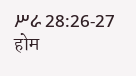ሥራ 28:26-27
होम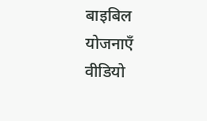बाइबिल
योजनाएँ
वीडियो